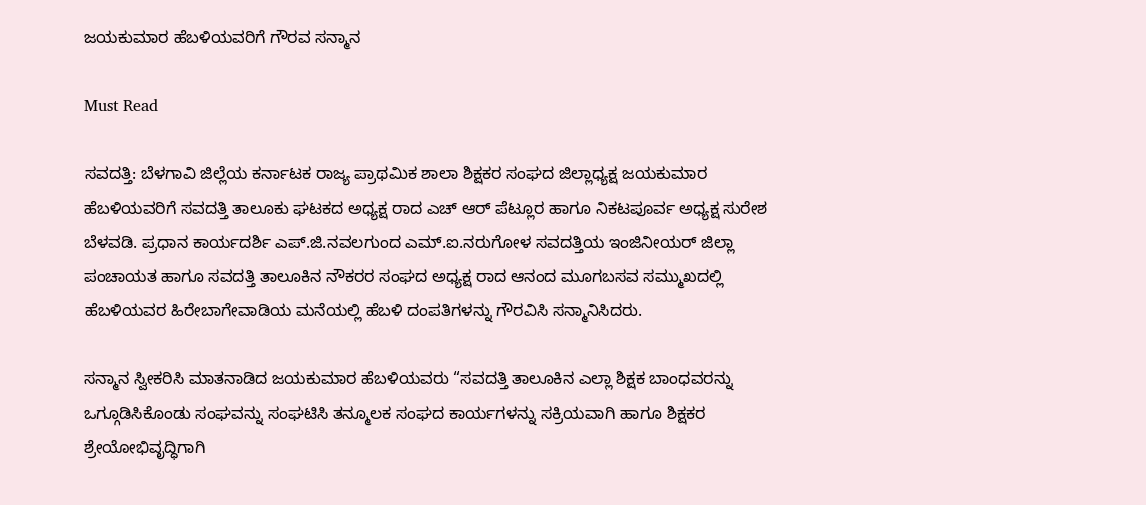ಜಯಕುಮಾರ ಹೆಬಳಿಯವರಿಗೆ ಗೌರವ ಸನ್ಮಾನ

Must Read

ಸವದತ್ತಿ: ಬೆಳಗಾವಿ ಜಿಲ್ಲೆಯ ಕರ್ನಾಟಕ ರಾಜ್ಯ ಪ್ರಾಥಮಿಕ ಶಾಲಾ ಶಿಕ್ಷಕರ ಸಂಘದ ಜಿಲ್ಲಾಧ್ಯಕ್ಷ ಜಯಕುಮಾರ ಹೆಬಳಿಯವರಿಗೆ ಸವದತ್ತಿ ತಾಲೂಕು ಘಟಕದ ಅಧ್ಯಕ್ಷ ರಾದ ಎಚ್ ಆರ್ ಪೆಟ್ಲೂರ ಹಾಗೂ ನಿಕಟಪೂರ್ವ ಅಧ್ಯಕ್ಷ ಸುರೇಶ ಬೆಳವಡಿ. ಪ್ರಧಾನ ಕಾರ್ಯದರ್ಶಿ ಎಪ್.ಜಿ.ನವಲಗುಂದ ಎಮ್.ಐ.ನರುಗೋಳ ಸವದತ್ತಿಯ ಇಂಜಿನೀಯರ್ ಜಿಲ್ಲಾ ಪಂಚಾಯತ ಹಾಗೂ ಸವದತ್ತಿ ತಾಲೂಕಿನ ನೌಕರರ ಸಂಘದ ಅಧ್ಯಕ್ಷ ರಾದ ಆನಂದ ಮೂಗಬಸವ ಸಮ್ಮುಖದಲ್ಲಿ ಹೆಬಳಿಯವರ ಹಿರೇಬಾಗೇವಾಡಿಯ ಮನೆಯಲ್ಲಿ ಹೆಬಳಿ ದಂಪತಿಗಳನ್ನು ಗೌರವಿಸಿ ಸನ್ಮಾನಿಸಿದರು.

ಸನ್ಮಾನ ಸ್ವೀಕರಿಸಿ ಮಾತನಾಡಿದ ಜಯಕುಮಾರ ಹೆಬಳಿಯವರು “ಸವದತ್ತಿ ತಾಲೂಕಿನ ಎಲ್ಲಾ ಶಿಕ್ಷಕ ಬಾಂಧವರನ್ನು ಒಗ್ಗೂಡಿಸಿಕೊಂಡು ಸಂಘವನ್ನು ಸಂಘಟಿಸಿ ತನ್ಮೂಲಕ ಸಂಘದ ಕಾರ್ಯಗಳನ್ನು ಸಕ್ರಿಯವಾಗಿ ಹಾಗೂ ಶಿಕ್ಷಕರ ಶ್ರೇಯೋಭಿವೃದ್ಧಿಗಾಗಿ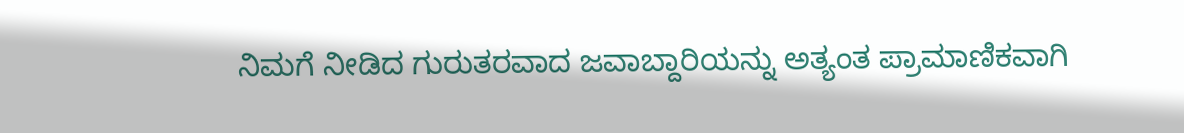ನಿಮಗೆ ನೀಡಿದ ಗುರುತರವಾದ ಜವಾಬ್ದಾರಿಯನ್ನು ಅತ್ಯಂತ ಪ್ರಾಮಾಣಿಕವಾಗಿ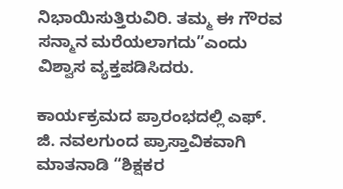ನಿಭಾಯಿಸುತ್ತಿರುವಿರಿ. ತಮ್ಮ ಈ ಗೌರವ ಸನ್ಮಾನ ಮರೆಯಲಾಗದು”ಎಂದು ವಿಶ್ವಾಸ ವ್ಯಕ್ತಪಡಿಸಿದರು.

ಕಾರ್ಯಕ್ರಮದ ಪ್ರಾರಂಭದಲ್ಲಿ ಎಫ್. ಜಿ. ನವಲಗುಂದ ಪ್ರಾಸ್ತಾವಿಕವಾಗಿ ಮಾತನಾಡಿ “ಶಿಕ್ಷಕರ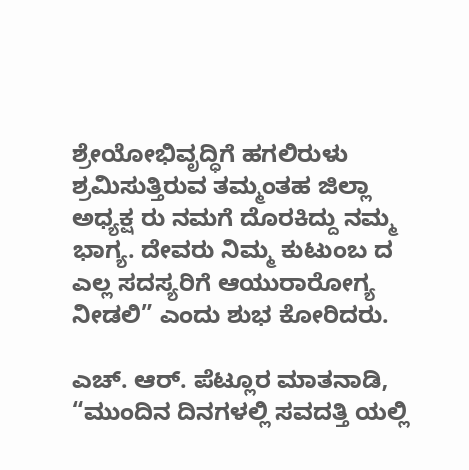ಶ್ರೇಯೋಭಿವೃದ್ಧಿಗೆ ಹಗಲಿರುಳು ಶ್ರಮಿಸುತ್ತಿರುವ ತಮ್ಮಂತಹ ಜಿಲ್ಲಾ ಅಧ್ಯಕ್ಷ ರು ನಮಗೆ ದೊರಕಿದ್ದು ನಮ್ಮ ಭಾಗ್ಯ. ದೇವರು ನಿಮ್ಮ ಕುಟುಂಬ ದ ಎಲ್ಲ ಸದಸ್ಯರಿಗೆ ಆಯುರಾರೋಗ್ಯ ನೀಡಲಿ” ಎಂದು ಶುಭ ಕೋರಿದರು.

ಎಚ್. ಆರ್. ಪೆಟ್ಲೂರ ಮಾತನಾಡಿ, “ಮುಂದಿನ ದಿನಗಳಲ್ಲಿ ಸವದತ್ತಿ ಯಲ್ಲಿ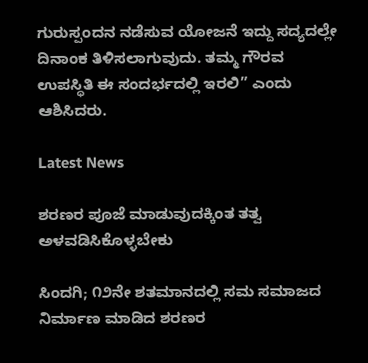ಗುರುಸ್ಪಂದನ ನಡೆಸುವ ಯೋಜನೆ ಇದ್ದು ಸದ್ಯದಲ್ಲೇ ದಿನಾಂಕ ತಿಳಿಸಲಾಗುವುದು. ತಮ್ಮ ಗೌರವ ಉಪಸ್ಥಿತಿ ಈ ಸಂದರ್ಭದಲ್ಲಿ ಇರಲಿ” ಎಂದು ಆಶಿಸಿದರು.

Latest News

ಶರಣರ ಪೂಜೆ ಮಾಡುವುದಕ್ಕಿಂತ ತತ್ವ ಅಳವಡಿಸಿಕೊಳ್ಳಬೇಕು

ಸಿಂದಗಿ; ೧೨ನೇ ಶತಮಾನದಲ್ಲಿ ಸಮ ಸಮಾಜದ ನಿರ್ಮಾಣ ಮಾಡಿದ ಶರಣರ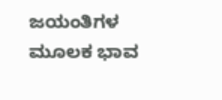ಜಯಂತಿಗಳ ಮೂಲಕ ಭಾವ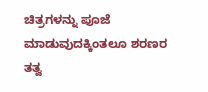ಚಿತ್ರಗಳನ್ನು ಪೂಜೆ ಮಾಡುವುದಕ್ಕಿಂತಲೂ ಶರಣರ ತತ್ವ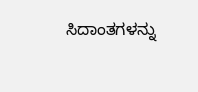ಸಿದಾಂತಗಳನ್ನು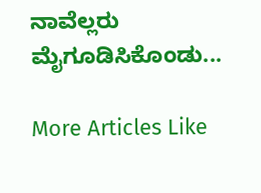ನಾವೆಲ್ಲರು ಮೈಗೂಡಿಸಿಕೊಂಡು...

More Articles Like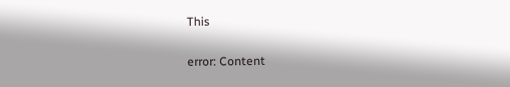This

error: Content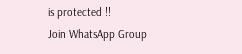is protected !!
Join WhatsApp Group